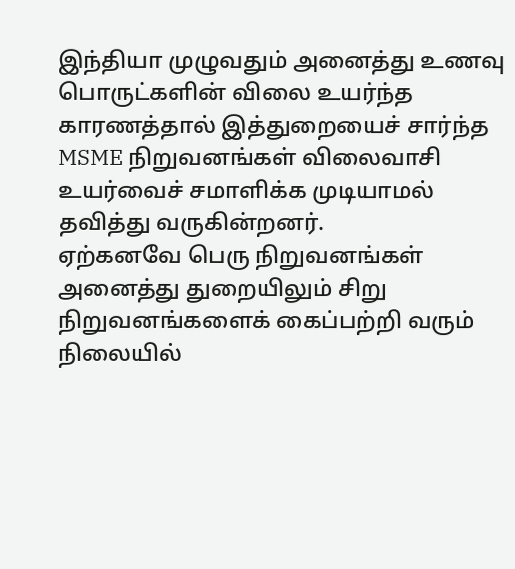இந்தியா முழுவதும் அனைத்து உணவு பொருட்களின் விலை உயர்ந்த காரணத்தால் இத்துறையைச் சார்ந்த MSME நிறுவனங்கள் விலைவாசி உயர்வைச் சமாளிக்க முடியாமல் தவித்து வருகின்றனர்.
ஏற்கனவே பெரு நிறுவனங்கள் அனைத்து துறையிலும் சிறு நிறுவனங்களைக் கைப்பற்றி வரும் நிலையில்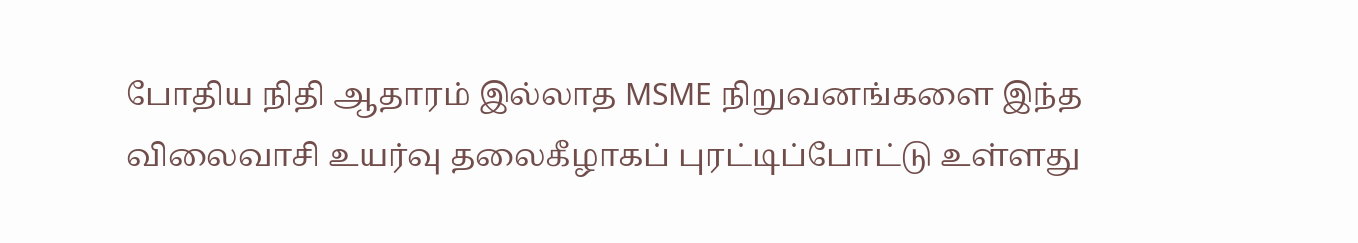போதிய நிதி ஆதாரம் இல்லாத MSME நிறுவனங்களை இந்த விலைவாசி உயர்வு தலைகீழாகப் புரட்டிப்போட்டு உள்ளது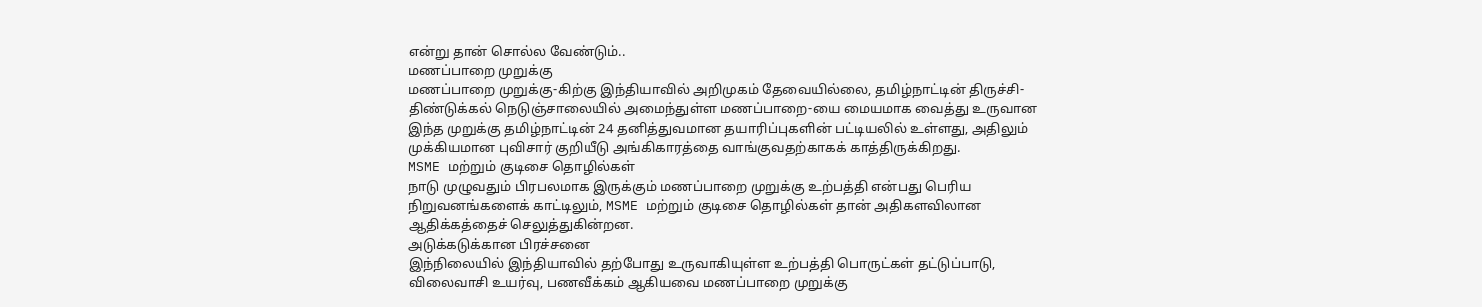என்று தான் சொல்ல வேண்டும்..
மணப்பாறை முறுக்கு
மணப்பாறை முறுக்கு-கிற்கு இந்தியாவில் அறிமுகம் தேவையில்லை, தமிழ்நாட்டின் திருச்சி-திண்டுக்கல் நெடுஞ்சாலையில் அமைந்துள்ள மணப்பாறை-யை மையமாக வைத்து உருவான இந்த முறுக்கு தமிழ்நாட்டின் 24 தனித்துவமான தயாரிப்புகளின் பட்டியலில் உள்ளது, அதிலும் முக்கியமான புவிசார் குறியீடு அங்கிகாரத்தை வாங்குவதற்காகக் காத்திருக்கிறது.
MSME மற்றும் குடிசை தொழில்கள்
நாடு முழுவதும் பிரபலமாக இருக்கும் மணப்பாறை முறுக்கு உற்பத்தி என்பது பெரிய நிறுவனங்களைக் காட்டிலும், MSME மற்றும் குடிசை தொழில்கள் தான் அதிகளவிலான ஆதிக்கத்தைச் செலுத்துகின்றன.
அடுக்கடுக்கான பிரச்சனை
இந்நிலையில் இந்தியாவில் தற்போது உருவாகியுள்ள உற்பத்தி பொருட்கள் தட்டுப்பாடு, விலைவாசி உயர்வு, பணவீக்கம் ஆகியவை மணப்பாறை முறுக்கு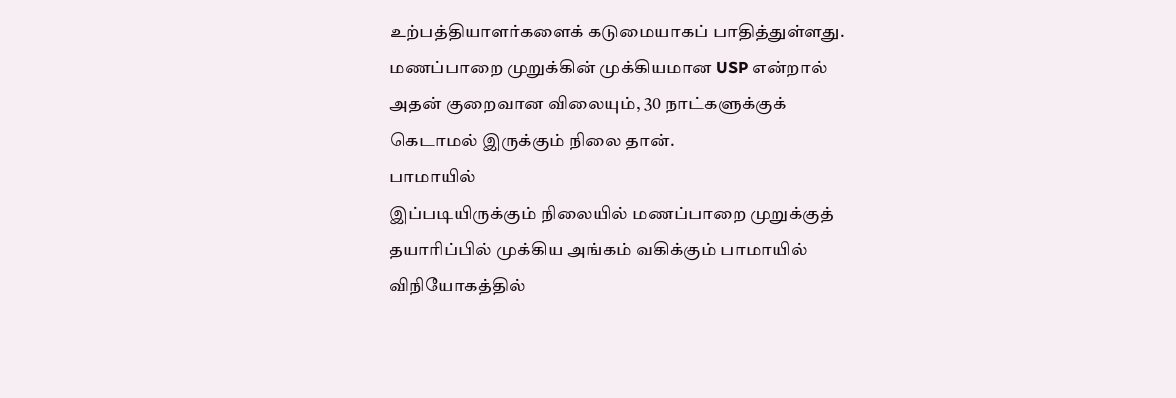உற்பத்தியாளர்களைக் கடுமையாகப் பாதித்துள்ளது. மணப்பாறை முறுக்கின் முக்கியமான USP என்றால் அதன் குறைவான விலையும், 30 நாட்களுக்குக் கெடாமல் இருக்கும் நிலை தான்.
பாமாயில்
இப்படியிருக்கும் நிலையில் மணப்பாறை முறுக்குத் தயாரிப்பில் முக்கிய அங்கம் வகிக்கும் பாமாயில் விநியோகத்தில்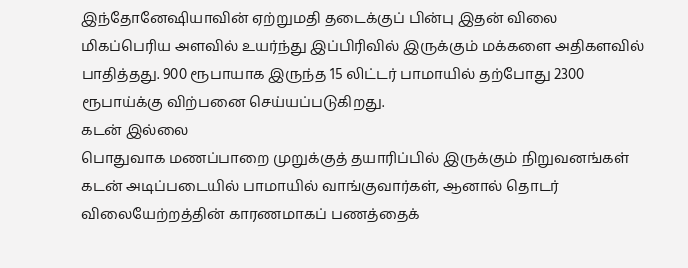இந்தோனேஷியாவின் ஏற்றுமதி தடைக்குப் பின்பு இதன் விலை மிகப்பெரிய அளவில் உயர்ந்து இப்பிரிவில் இருக்கும் மக்களை அதிகளவில் பாதித்தது. 900 ரூபாயாக இருந்த 15 லிட்டர் பாமாயில் தற்போது 2300 ரூபாய்க்கு விற்பனை செய்யப்படுகிறது.
கடன் இல்லை
பொதுவாக மணப்பாறை முறுக்குத் தயாரிப்பில் இருக்கும் நிறுவனங்கள் கடன் அடிப்படையில் பாமாயில் வாங்குவார்கள், ஆனால் தொடர் விலையேற்றத்தின் காரணமாகப் பணத்தைக்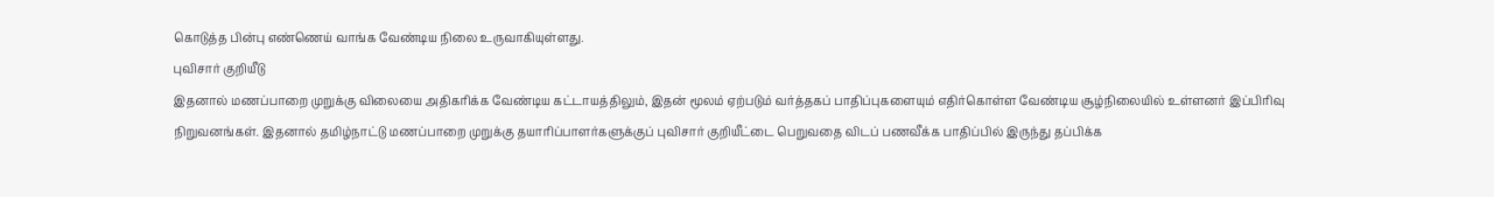கொடுத்த பின்பு எண்ணெய் வாங்க வேண்டிய நிலை உருவாகியுள்ளது.
புவிசார் குறியீடு
இதனால் மணப்பாறை முறுக்கு விலையை அதிகரிக்க வேண்டிய கட்டாயத்திலும், இதன் மூலம் ஏற்படும் வர்த்தகப் பாதிப்புகளையும் எதிர்கொள்ள வேண்டிய சூழ்நிலையில் உள்ளனர் இப்பிரிவு நிறுவனங்கள். இதனால் தமிழ்நாட்டு மணப்பாறை முறுக்கு தயாரிப்பாளர்களுக்குப் புவிசார் குறியீட்டை பெறுவதை விடப் பணவீக்க பாதிப்பில் இருந்து தப்பிக்க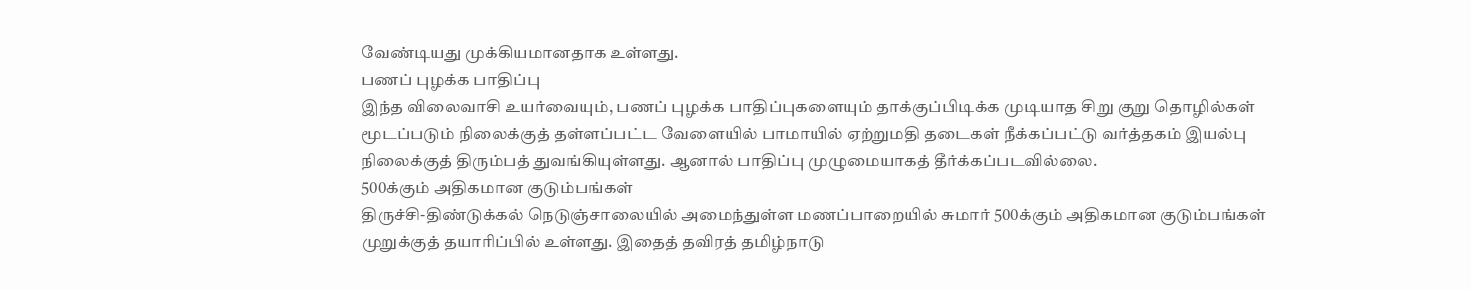வேண்டியது முக்கியமானதாக உள்ளது.
பணப் புழக்க பாதிப்பு
இந்த விலைவாசி உயர்வையும், பணப் புழக்க பாதிப்புகளையும் தாக்குப்பிடிக்க முடியாத சிறு குறு தொழில்கள் மூடப்படும் நிலைக்குத் தள்ளப்பட்ட வேளையில் பாமாயில் ஏற்றுமதி தடைகள் நீக்கப்பட்டு வர்த்தகம் இயல்பு நிலைக்குத் திரும்பத் துவங்கியுள்ளது. ஆனால் பாதிப்பு முழுமையாகத் தீர்க்கப்படவில்லை.
500க்கும் அதிகமான குடும்பங்கள்
திருச்சி-திண்டுக்கல் நெடுஞ்சாலையில் அமைந்துள்ள மணப்பாறையில் சுமார் 500க்கும் அதிகமான குடும்பங்கள் முறுக்குத் தயாரிப்பில் உள்ளது. இதைத் தவிரத் தமிழ்நாடு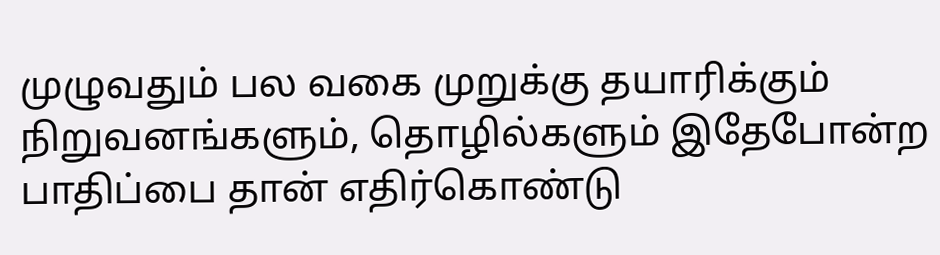முழுவதும் பல வகை முறுக்கு தயாரிக்கும் நிறுவனங்களும், தொழில்களும் இதேபோன்ற பாதிப்பை தான் எதிர்கொண்டு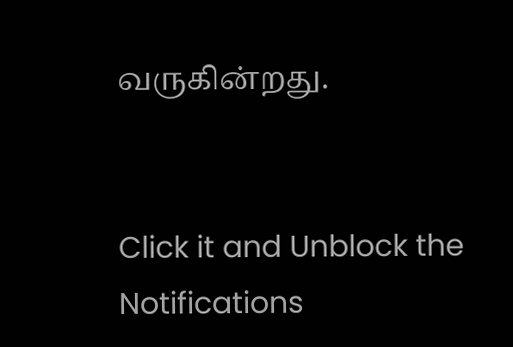வருகின்றது.


Click it and Unblock the Notifications